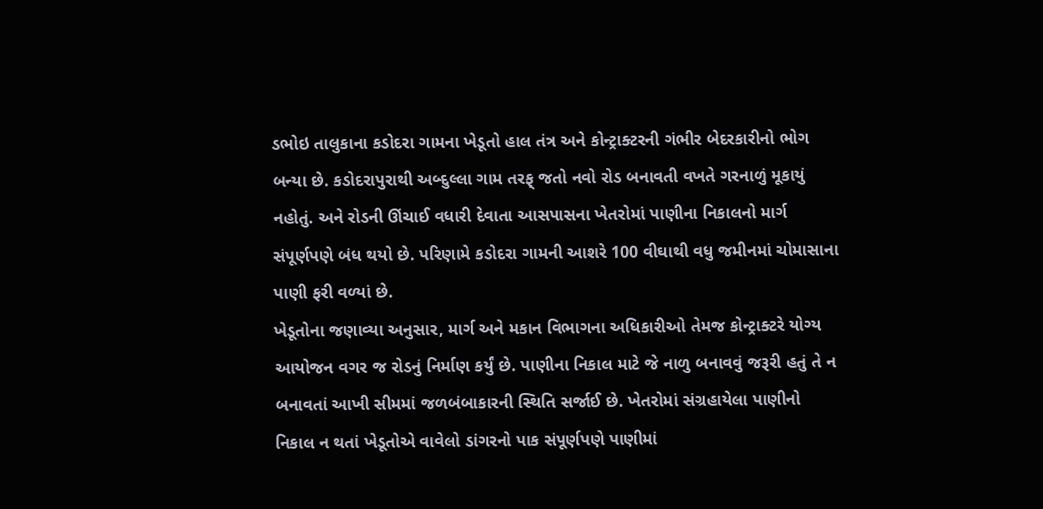ડભોઇ તાલુકાના કડોદરા ગામના ખેડૂતો હાલ તંત્ર અને કોન્ટ્રાક્ટરની ગંભીર બેદરકારીનો ભોગ બન્યા છે. કડોદરાપુરાથી અબ્દુલ્લા ગામ તરફ્ જતો નવો રોડ બનાવતી વખતે ગરનાળું મૂકાયું નહોતું. અને રોડની ઊંચાઈ વધારી દેવાતા આસપાસના ખેતરોમાં પાણીના નિકાલનો માર્ગ સંપૂર્ણપણે બંધ થયો છે. પરિણામે કડોદરા ગામની આશરે 100 વીઘાથી વધુ જમીનમાં ચોમાસાના પાણી ફરી વળ્યાં છે.
ખેડૂતોના જણાવ્યા અનુસાર, માર્ગ અને મકાન વિભાગના અધિકારીઓ તેમજ કોન્ટ્રાક્ટરે યોગ્ય આયોજન વગર જ રોડનું નિર્માણ કર્યું છે. પાણીના નિકાલ માટે જે નાળુ બનાવવું જરૂરી હતું તે ન બનાવતાં આખી સીમમાં જળબંબાકારની સ્થિતિ સર્જાઈ છે. ખેતરોમાં સંગ્રહાયેલા પાણીનો નિકાલ ન થતાં ખેડૂતોએ વાવેલો ડાંગરનો પાક સંપૂર્ણપણે પાણીમાં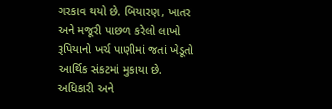ગરકાવ થયો છે. બિયારણ, ખાતર અને મજૂરી પાછળ કરેલો લાખો રૂપિયાનો ખર્ચ પાણીમાં જતાં ખેડૂતો આર્થિક સંકટમાં મુકાયા છે. અધિકારી અને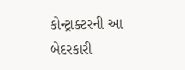કોન્ટ્રાક્ટરની આ બેદરકારી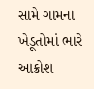સામે ગામના ખેડૂતોમાં ભારે આક્રોશ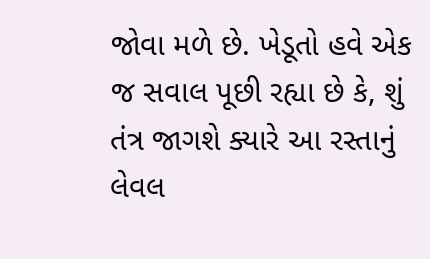જોવા મળે છે. ખેડૂતો હવે એક જ સવાલ પૂછી રહ્યા છે કે, શું તંત્ર જાગશે ક્યારે આ રસ્તાનું લેવલ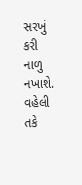સરખું કરી નાળુ નખાશે. વહેલી તકે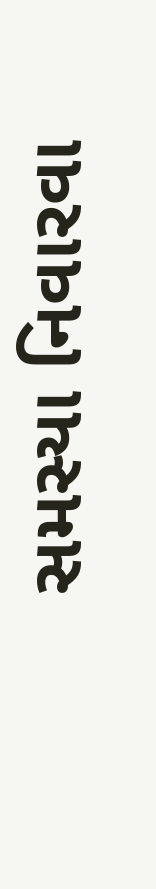સમસ્યા નિવારવા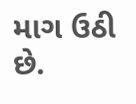માગ ઉઠી છે.